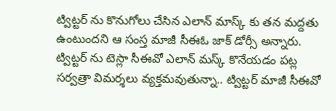ట్విట్టర్ ను కొనుగోలు చేసిన ఎలాన్ మాస్క్ కు తన మద్దతు ఉంటుందని ఆ సంస్త మాజీ సీఈఓ జాక్ డోర్సీ అన్నారు. ట్విట్టర్ ను టెస్లా సీఈవో ఎలాన్ మస్క్ కొనేయడం పట్ల సర్వత్రా విమర్శలు వ్యక్తమవుతున్నా.. ట్విట్టర్ మాజీ సీఈవో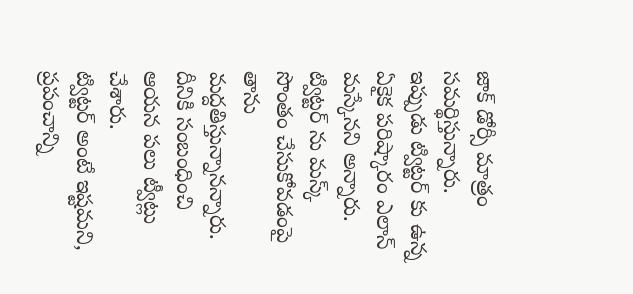జాక్ డోర్సీ మాత్రం సమర్థిస్తున్నారు. ఇప్పుడు ట్విట్టర్ కు ఉన్న ఏకైక పరిష్కారం ఎలాన్ మస్కేనని అన్నారు. ట్విట్టర్ ను మస్క్ సొంతం చేసుకోవడంపై తాను మద్దతిస్తున్నానన్నారు. దీనికి సంబంధించి ఆయన పలు ట్వీట్లు చేశారు.
ట్విట్టర్ అంటే ఇష్టమని, ప్రపంచాన్ని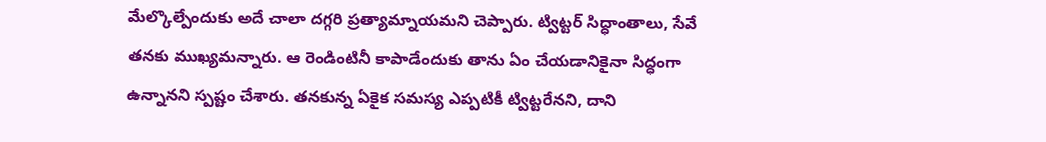మేల్కొల్పేందుకు అదే చాలా దగ్గరి ప్రత్యామ్నాయమని చెప్పారు. ట్విట్టర్ సిద్ధాంతాలు, సేవే తనకు ముఖ్యమన్నారు. ఆ రెండింటినీ కాపాడేందుకు తాను ఏం చేయడానికైనా సిద్ధంగా ఉన్నానని స్పష్టం చేశారు. తనకున్న ఏకైక సమస్య ఎప్పటికీ ట్విట్టరేనని, దాని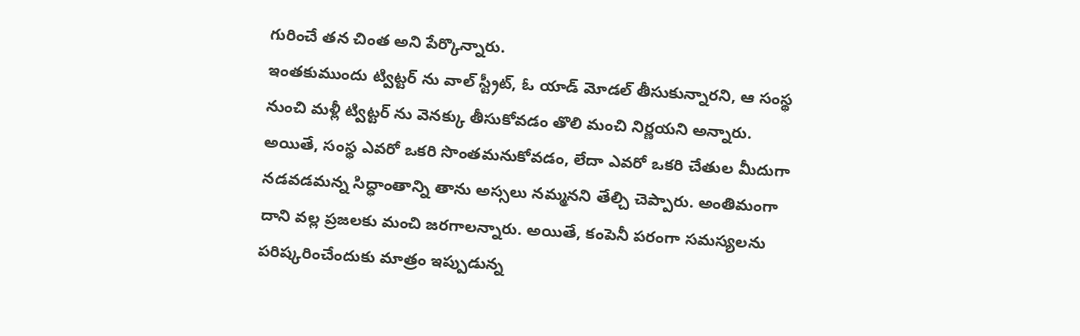గురించే తన చింత అని పేర్కొన్నారు.
ఇంతకుముందు ట్విట్టర్ ను వాల్ స్ట్రీట్, ఓ యాడ్ మోడల్ తీసుకున్నారని, ఆ సంస్థ నుంచి మళ్లీ ట్విట్టర్ ను వెనక్కు తీసుకోవడం తొలి మంచి నిర్ణయని అన్నారు. అయితే, సంస్థ ఎవరో ఒకరి సొంతమనుకోవడం, లేదా ఎవరో ఒకరి చేతుల మీదుగా నడవడమన్న సిద్ధాంతాన్ని తాను అస్సలు నమ్మనని తేల్చి చెప్పారు. అంతిమంగా దాని వల్ల ప్రజలకు మంచి జరగాలన్నారు. అయితే, కంపెనీ పరంగా సమస్యలను పరిష్కరించేందుకు మాత్రం ఇప్పుడున్న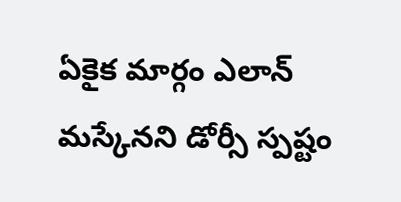ఏకైక మార్గం ఎలాన్ మస్కేనని డోర్సీ స్పష్టం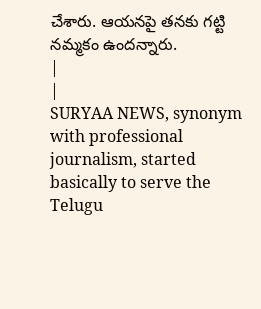చేశారు. ఆయనపై తనకు గట్టి నమ్మకం ఉందన్నారు.
|
|
SURYAA NEWS, synonym with professional journalism, started basically to serve the Telugu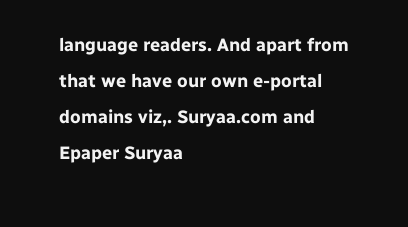language readers. And apart from that we have our own e-portal domains viz,. Suryaa.com and Epaper Suryaa